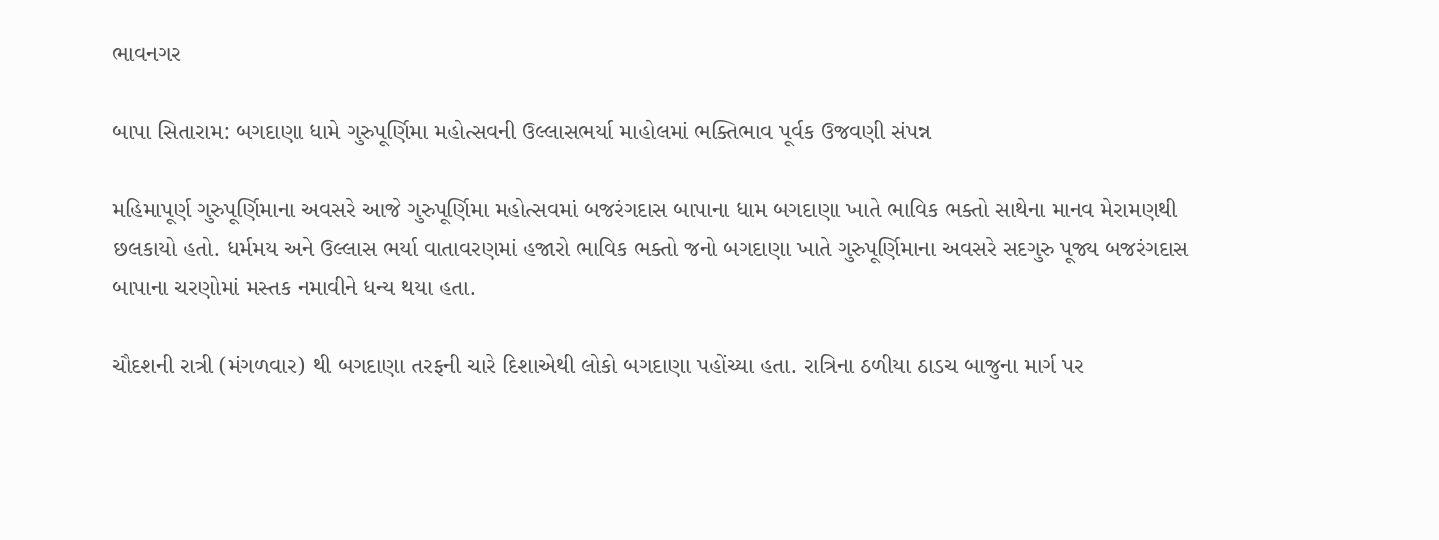ભાવનગર

બાપા સિતારામ: બગદાણા ધામે ગુરુપૂર્ણિમા મહોત્સવની ઉલ્લાસભર્યા માહોલમાં ભક્તિભાવ પૂર્વક ઉજવણી સંપન્ન

મહિમાપૂર્ણ ગુરુપૂર્ણિમાના અવસરે આજે ગુરુપૂર્ણિમા મહોત્સવમાં બજરંગદાસ બાપાના ધામ બગદાણા ખાતે ભાવિક ભક્તો સાથેના માનવ મેરામણથી છલકાયો હતો. ધર્મમય અને ઉલ્લાસ ભર્યા વાતાવરણમાં હજારો ભાવિક ભક્તો જનો બગદાણા ખાતે ગુરુપૂર્ણિમાના અવસરે સદગુરુ પૂજ્ય બજરંગદાસ બાપાના ચરણોમાં મસ્તક નમાવીને ધન્ય થયા હતા.

ચૌદશની રાત્રી (મંગળવાર) થી બગદાણા તરફની ચારે દિશાએથી લોકો બગદાણા પહોંચ્યા હતા. રાત્રિના ઠળીયા ઠાડચ બાજુના માર્ગ પર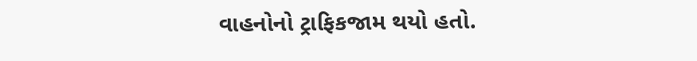વાહનોનો ટ્રાફિકજામ થયો હતો.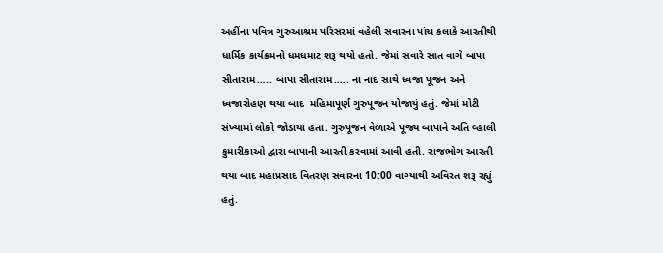અહીંના પવિત્ર ગુરુઆશ્રમ પરિસરમાં વહેલી સવારના પાંચ કલાકે આરતીથી ધાર્મિક કાર્યક્રમનો ધમધમાટ શરૂ થયો હતો. જેમાં સવારે સાત વાગે બાપા સીતારામ….. બાપા સીતારામ….. ના નાદ સાથે ધ્વજા પૂજન અને ધ્વજારોહણ થયા બાદ  મહિમાપૂર્ણ ગુરુપૂજન યોજાયું હતું. જેમાં મોટી સંખ્યામાં લોકો જોડાયા હતા. ગુરુપૂજન વેળાએ પૂજ્ય બાપાને અતિ વ્હાલી કુમારીકાઓ દ્વારા બાપાની આરતી કરવામાં આવી હતી. રાજભોગ આરતી થયા બાદ મહાપ્રસાદ વિતરણ સવારના 10:00 વાગ્યાથી અવિરત શરૂ રહ્યું હતું.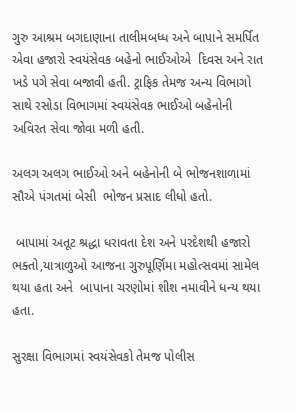ગુરુ આશ્રમ બગદાણાના તાલીમબધ્ધ અને બાપાને સમર્પિત એવા હજારો સ્વયંસેવક બહેનો ભાઈઓએ  દિવસ અને રાત ખડે પગે સેવા બજાવી હતી. ટ્રાફિક તેમજ અન્ય વિભાગો સાથે રસોડા વિભાગમાં સ્વયંસેવક ભાઈઓ બહેનોની અવિરત સેવા જોવા મળી હતી.

અલગ અલગ ભાઈઓ અને બહેનોની બે ભોજનશાળામાં સૌએ પંગતમાં બેસી  ભોજન પ્રસાદ લીધો હતો.

 બાપામાં અતૂટ શ્રદ્ધા ધરાવતા દેશ અને પરદેશથી હજારો ભક્તો,યાત્રાળુઓ આજના ગુરુપૂર્ણિમા મહોત્સવમાં સામેલ થયા હતા અને  બાપાના ચરણોમાં શીશ નમાવીને ધન્ય થયા હતા.

સુરક્ષા વિભાગમાં સ્વયંસેવકો તેમજ પોલીસ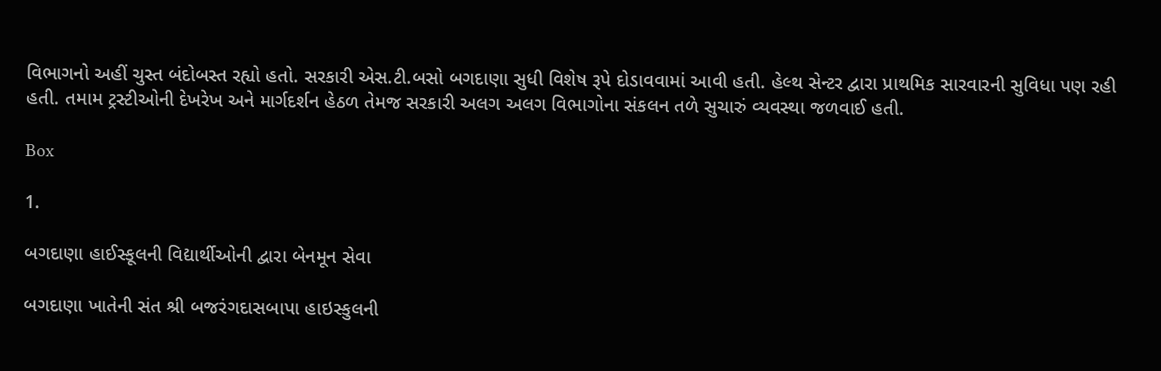વિભાગનો અહીં ચુસ્ત બંદોબસ્ત રહ્યો હતો. સરકારી એસ.ટી.બસો બગદાણા સુધી વિશેષ રૂપે દોડાવવામાં આવી હતી. હેલ્થ સેન્ટર દ્વારા પ્રાથમિક સારવારની સુવિધા પણ રહી હતી. તમામ ટ્રસ્ટીઓની દેખરેખ અને માર્ગદર્શન હેઠળ તેમજ સરકારી અલગ અલગ વિભાગોના સંકલન તળે સુચારું વ્યવસ્થા જળવાઈ હતી.

Box

1.

બગદાણા હાઈસ્કૂલની વિદ્યાર્થીઓની દ્વારા બેનમૂન સેવા

બગદાણા ખાતેની સંત શ્રી બજરંગદાસબાપા હાઇસ્કુલની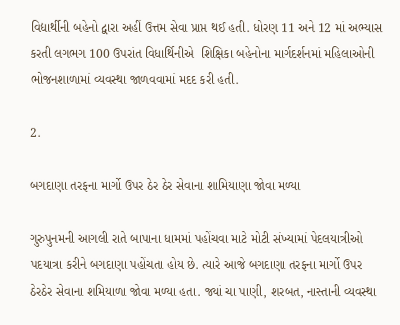વિદ્યાર્થીની બહેનો દ્વારા અહીં ઉત્તમ સેવા પ્રાપ્ત થઈ હતી. ધોરણ 11 અને 12 માં અભ્યાસ કરતી લગભગ 100 ઉપરાંત વિધાર્થિનીએ  શિક્ષિકા બહેનોના માર્ગદર્શનમાં મહિલાઓની ભોજનશાળામાં વ્યવસ્થા જાળવવામાં મદદ કરી હતી.

2.

બગદાણા તરફના માર્ગો ઉપર ઠેર ઠેર સેવાના શામિયાણા જોવા મળ્યા

ગુરુપુનમની આગલી રાતે બાપાના ધામમાં પહોંચવા માટે મોટી સંખ્યામાં પેદલયાત્રીઓ પદયાત્રા કરીને બગદાણા પહોંચતા હોય છે. ત્યારે આજે બગદાણા તરફના માર્ગો ઉપર ઠેરઠેર સેવાના શમિયાળા જોવા મળ્યા હતા. જ્યાં ચા પાણી, શરબત, નાસ્તાની વ્યવસ્થા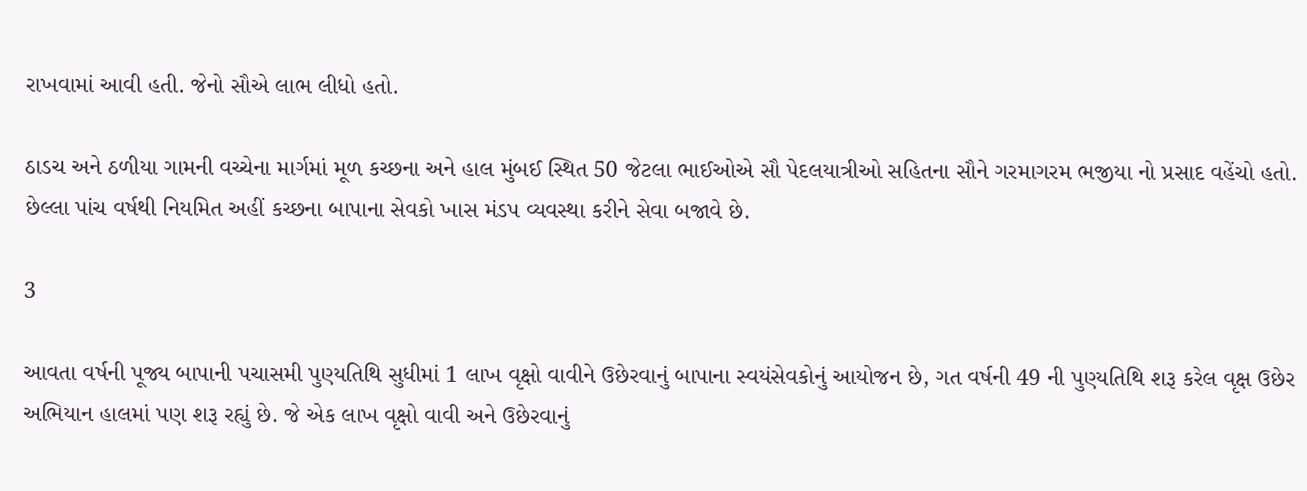રાખવામાં આવી હતી. જેનો સૌએ લાભ લીધો હતો.

ઠાડચ અને ઠળીયા ગામની વચ્ચેના માર્ગમાં મૂળ કચ્છના અને હાલ મુંબઈ સ્થિત 50 જેટલા ભાઈઓએ સૌ પેદલયાત્રીઓ સહિતના સૌને ગરમાગરમ ભજીયા નો પ્રસાદ વહેંચો હતો. છેલ્લા પાંચ વર્ષથી નિયમિત અહીં કચ્છના બાપાના સેવકો ખાસ મંડપ વ્યવસ્થા કરીને સેવા બજાવે છે.

3

આવતા વર્ષની પૂજ્ય બાપાની પચાસમી પુણ્યતિથિ સુધીમાં 1 લાખ વૃક્ષો વાવીને ઉછેરવાનું બાપાના સ્વયંસેવકોનું આયોજન છે, ગત વર્ષની 49 ની પુણ્યતિથિ શરૂ કરેલ વૃક્ષ ઉછેર અભિયાન હાલમાં પણ શરૂ રહ્યું છે. જે એક લાખ વૃક્ષો વાવી અને ઉછેરવાનું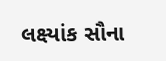લક્ષ્યાંક સૌના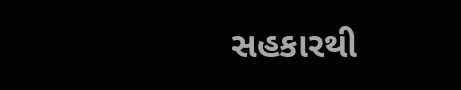સહકારથી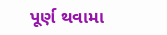પૂર્ણ થવામા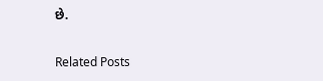છે.

Related Posts